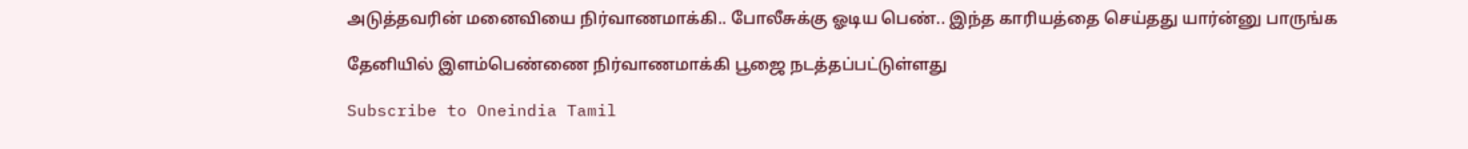அடுத்தவரின் மனைவியை நிர்வாணமாக்கி.. போலீசுக்கு ஓடிய பெண்.. இந்த காரியத்தை செய்தது யார்ன்னு பாருங்க

தேனியில் இளம்பெண்ணை நிர்வாணமாக்கி பூஜை நடத்தப்பட்டுள்ளது

Subscribe to Oneindia Tamil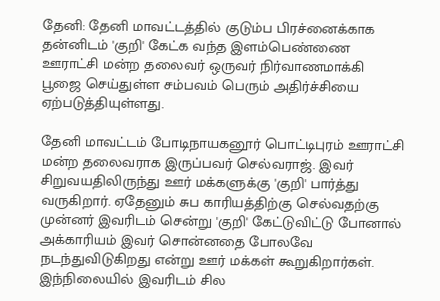தேனி: தேனி மாவட்டத்தில் குடும்ப பிரச்னைக்காக தன்னிடம் 'குறி' கேட்க வந்த இளம்பெண்ணை ஊராட்சி மன்ற தலைவர் ஒருவர் நிர்வாணமாக்கி பூஜை செய்துள்ள சம்பவம் பெரும் அதிர்ச்சியை ஏற்படுத்தியுள்ளது.

தேனி மாவட்டம் போடிநாயகனூர் பொட்டிபுரம் ஊராட்சி மன்ற தலைவராக இருப்பவர் செல்வராஜ். இவர் சிறுவயதிலிருந்து ஊர் மக்களுக்கு 'குறி' பார்த்து வருகிறார். ஏதேனும் சுப காரியத்திற்கு செல்வதற்கு முன்னர் இவரிடம் சென்று 'குறி' கேட்டுவிட்டு போனால் அக்காரியம் இவர் சொன்னதை போலவே நடந்துவிடுகிறது என்று ஊர் மக்கள் கூறுகிறார்கள். இந்நிலையில் இவரிடம் சில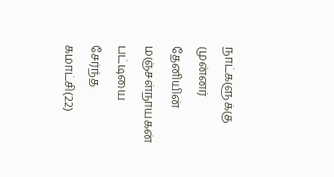நாட்களுக்கு முன்னர் தேனியின் மஞ்சள்நாயகன் பட்டியை சேர்ந்த கமாட்சி(22)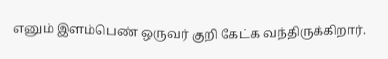எனும் இளம்பெண் ஒருவர் குறி கேட்க வந்திருக்கிறார்.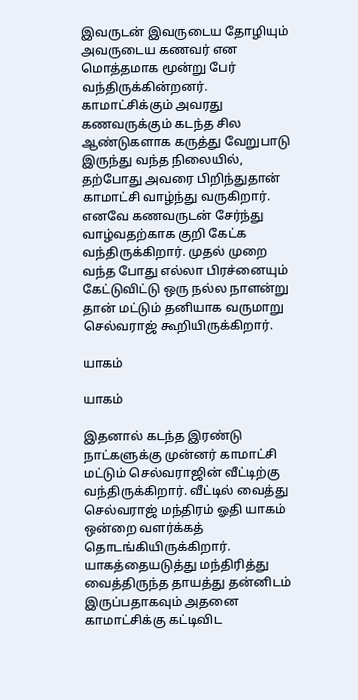இவருடன் இவருடைய தோழியும் அவருடைய கணவர் என மொத்தமாக மூன்று பேர் வந்திருக்கின்றனர். காமாட்சிக்கும் அவரது கணவருக்கும் கடந்த சில ஆண்டுகளாக கருத்து வேறுபாடு இருந்து வந்த நிலையில், தற்போது அவரை பிறிந்துதான் காமாட்சி வாழ்ந்து வருகிறார். எனவே கணவருடன் சேர்ந்து வாழ்வதற்காக குறி கேட்க வந்திருக்கிறார். முதல் முறை வந்த போது எல்லா பிரச்னையும் கேட்டுவிட்டு ஒரு நல்ல நாளன்று தான் மட்டும் தனியாக வருமாறு செல்வராஜ் கூறியிருக்கிறார்.

யாகம்

யாகம்

இதனால் கடந்த இரண்டு நாட்களுக்கு முன்னர் காமாட்சி மட்டும் செல்வராஜின் வீட்டிற்கு வந்திருக்கிறார். வீட்டில் வைத்து செல்வராஜ் மந்திரம் ஓதி யாகம் ஒன்றை வளர்க்கத் தொடங்கியிருக்கிறார். யாகத்தையடுத்து மந்திரித்து வைத்திருந்த தாயத்து தன்னிடம் இருப்பதாகவும் அதனை காமாட்சிக்கு கட்டிவிட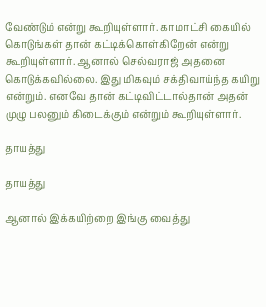வேண்டும் என்று கூறியுள்ளார். காமாட்சி கையில் கொடுங்கள் தான் கட்டிக்கொள்கிறேன் என்று கூறியுள்ளார். ஆனால் செல்வராஜ் அதனை கொடுக்கவில்லை. இது மிகவும் சக்திவாய்ந்த கயிறு என்றும். எனவே தான் கட்டிவிட்டால்தான் அதன் முழு பலனும் கிடைக்கும் என்றும் கூறியுள்ளார்.

தாயத்து

தாயத்து

ஆனால் இக்கயிற்றை இங்கு வைத்து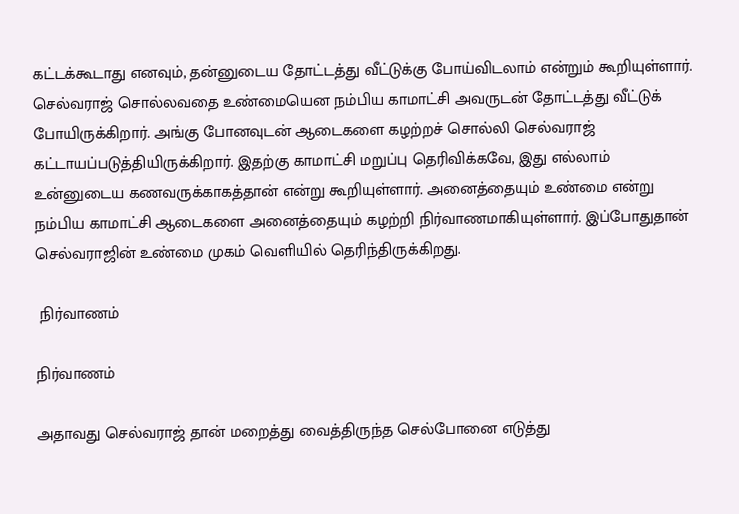கட்டக்கூடாது எனவும், தன்னுடைய தோட்டத்து வீட்டுக்கு போய்விடலாம் என்றும் கூறியுள்ளார். செல்வராஜ் சொல்லவதை உண்மையென நம்பிய காமாட்சி அவருடன் தோட்டத்து வீட்டுக் போயிருக்கிறார். அங்கு போனவுடன் ஆடைகளை கழற்றச் சொல்லி செல்வராஜ் கட்டாயப்படுத்தியிருக்கிறார். இதற்கு காமாட்சி மறுப்பு தெரிவிக்கவே, இது எல்லாம் உன்னுடைய கணவருக்காகத்தான் என்று கூறியுள்ளார். அனைத்தையும் உண்மை என்று நம்பிய காமாட்சி ஆடைகளை அனைத்தையும் கழற்றி நிர்வாணமாகியுள்ளார். இப்போதுதான் செல்வராஜின் உண்மை முகம் வெளியில் தெரிந்திருக்கிறது.

 நிர்வாணம்

நிர்வாணம்

அதாவது செல்வராஜ் தான் மறைத்து வைத்திருந்த செல்போனை எடுத்து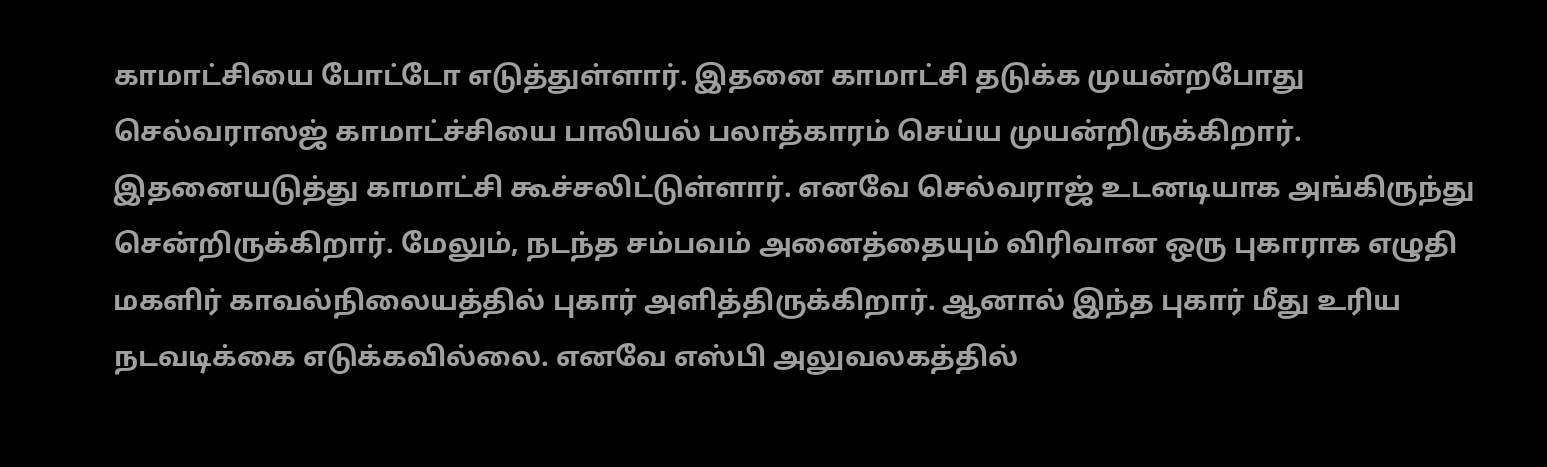காமாட்சியை போட்டோ எடுத்துள்ளார். இதனை காமாட்சி தடுக்க முயன்றபோது செல்வராஸஜ் காமாட்ச்சியை பாலியல் பலாத்காரம் செய்ய முயன்றிருக்கிறார். இதனையடுத்து காமாட்சி கூச்சலிட்டுள்ளார். எனவே செல்வராஜ் உடனடியாக அங்கிருந்து சென்றிருக்கிறார். மேலும், நடந்த சம்பவம் அனைத்தையும் விரிவான ஒரு புகாராக எழுதி மகளிர் காவல்நிலையத்தில் புகார் அளித்திருக்கிறார். ஆனால் இந்த புகார் மீது உரிய நடவடிக்கை எடுக்கவில்லை. எனவே எஸ்பி அலுவலகத்தில்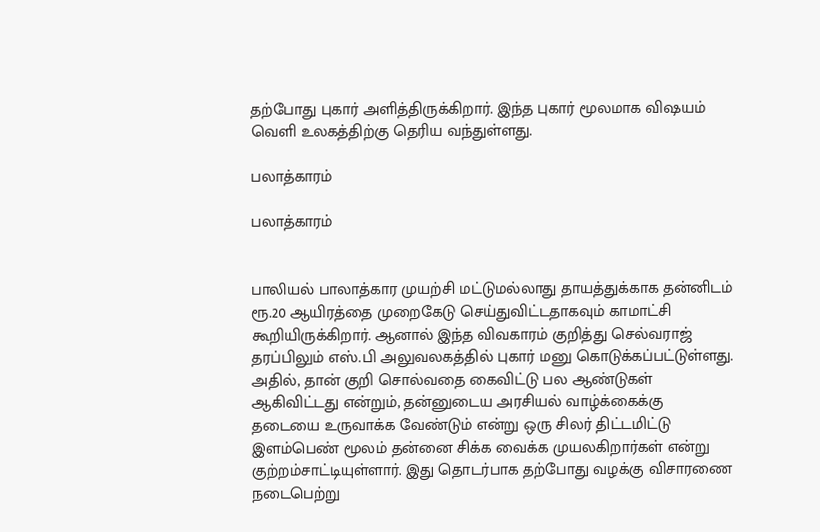தற்போது புகார் அளித்திருக்கிறார். இந்த புகார் மூலமாக விஷயம் வெளி உலகத்திற்கு தெரிய வந்துள்ளது.

பலாத்காரம்

பலாத்காரம்


பாலியல் பாலாத்கார முயற்சி மட்டுமல்லாது தாயத்துக்காக தன்னிடம் ரூ.20 ஆயிரத்தை முறைகேடு செய்துவிட்டதாகவும் காமாட்சி கூறியிருக்கிறார். ஆனால் இந்த விவகாரம் குறித்து செல்வராஜ் தரப்பிலும் எஸ்.பி அலுவலகத்தில் புகார் மனு கொடுக்கப்பட்டுள்ளது. அதில், தான் குறி சொல்வதை கைவிட்டு பல ஆண்டுகள் ஆகிவிட்டது என்றும், தன்னுடைய அரசியல் வாழ்க்கைக்கு தடையை உருவாக்க வேண்டும் என்று ஒரு சிலர் திட்டமிட்டு இளம்பெண் மூலம் தன்னை சிக்க வைக்க முயலகிறார்கள் என்று குற்றம்சாட்டியுள்ளார். இது தொடர்பாக தற்போது வழக்கு விசாரணை நடைபெற்று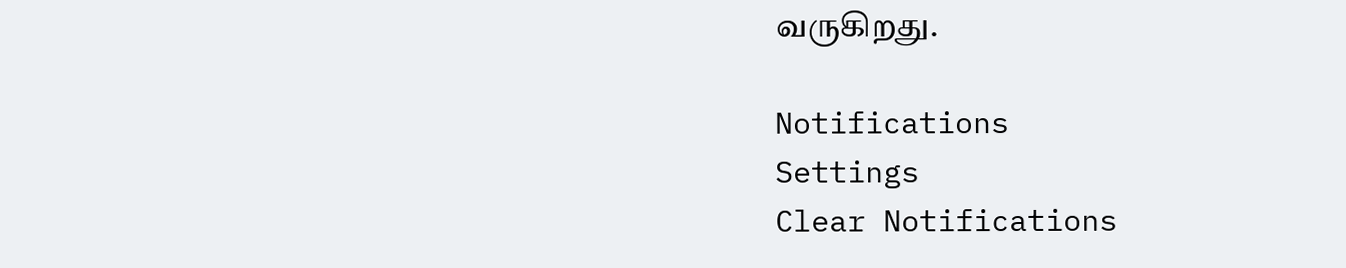வருகிறது.

Notifications
Settings
Clear Notifications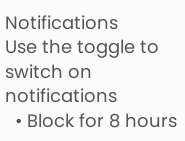Notifications
Use the toggle to switch on notifications
  • Block for 8 hours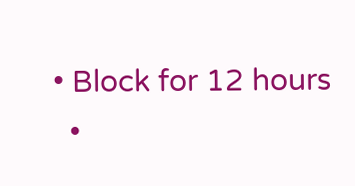• Block for 12 hours
  •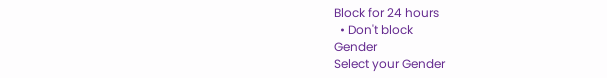Block for 24 hours
  • Don't block
Gender
Select your Gender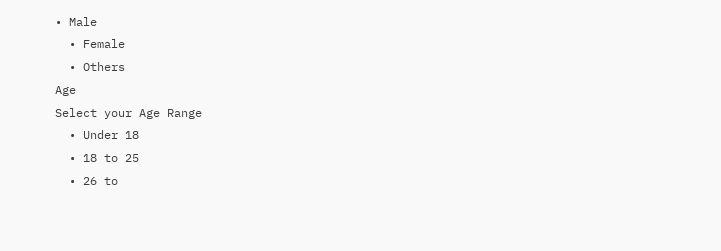• Male
  • Female
  • Others
Age
Select your Age Range
  • Under 18
  • 18 to 25
  • 26 to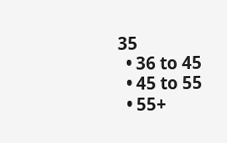35
  • 36 to 45
  • 45 to 55
  • 55+